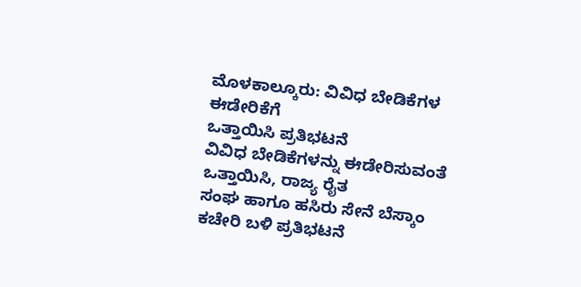ಮೊಳಕಾಲ್ಕೂರು: ವಿವಿಧ ಬೇಡಿಕೆಗಳ ಈಡೇರಿಕೆಗೆ
ಒತ್ತಾಯಿಸಿ ಪ್ರತಿಭಟನೆ
ವಿವಿಧ ಬೇಡಿಕೆಗಳನ್ನು ಈಡೇರಿಸುವಂತೆ ಒತ್ತಾಯಿಸಿ, ರಾಜ್ಯ ರೈತ
ಸಂಘ ಹಾಗೂ ಹಸಿರು ಸೇನೆ ಬೆಸ್ಕಾಂ ಕಚೇರಿ ಬಳಿ ಪ್ರತಿಭಟನೆ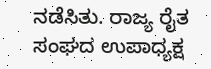ನಡೆಸಿತು. ರಾಜ್ಯ ರೈತ ಸಂಘದ ಉಪಾಧ್ಯಕ್ಷ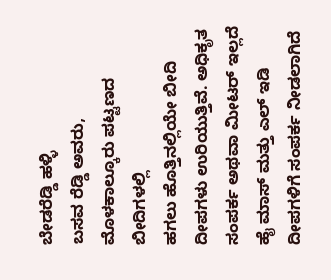ಬೇಡರೆಡ್ಡಿ ಹಳ್ಳಿ
ಬಸವ ರೆಡ್ಡಿ ಅವರು, ಮೊಳಕಾಲ್ಕೂರು ಪಟ್ಟಣದ ಬೀದಿಗಳಲ್ಲಿ
ಹಗಲು ಹೊತ್ತಿನಲ್ಲಿಯೇ ಬೀದಿ ದೀಪಗಳು ಉರಿಯುತ್ತಿವೆ. ಅಧಿಕೃತ
ಸಂಪರ್ಕ ಅಥವಾ ಮೀಟರ್ ಇಲ್ಲದೆ ಹೈ ಮಾಸ್ ಮತ್ತು ಎಲ್ ಇಡಿ
ದೀಪಗಳಿಗೆ ಸಂಪರ್ಕ ನೀಡಲಾಗಿದೆ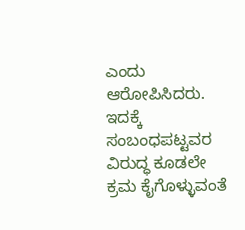ಎಂದು ಆರೋಪಿಸಿದರು.
ಇದಕ್ಕೆ ಸಂಬಂಧಪಟ್ಟವರ ವಿರುದ್ಧ ಕೂಡಲೇ ಕ್ರಮ ಕೈಗೊಳ್ಳುವಂತೆ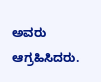ಅವರು ಆಗ್ರಹಿಸಿದರು.